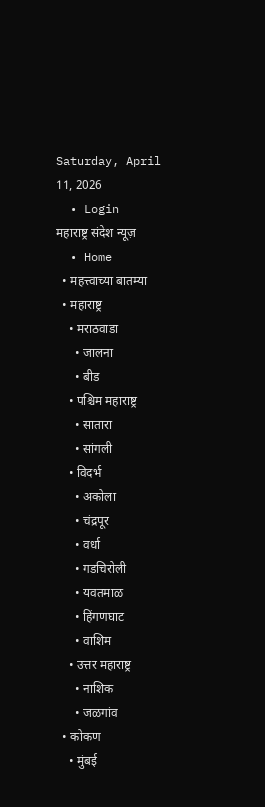Saturday, April 11, 2026
  • Login
महाराष्ट्र संदेश न्यूज़
  • Home
  • महत्त्वाच्या बातम्या
  • महाराष्ट्र
    • मराठवाडा
      • जालना
      • बीड
    • पश्चिम महाराष्ट्र
      • सातारा
      • सांगली
    • विदर्भ
      • अकोला
      • चंद्रपूर
      • वर्धा
      • गडचिरोली
      • यवतमाळ
      • हिंगणघाट
      • वाशिम
    • उत्तर महाराष्ट्र
      • नाशिक
      • जळगांव
  • कोकण
    • मुंबई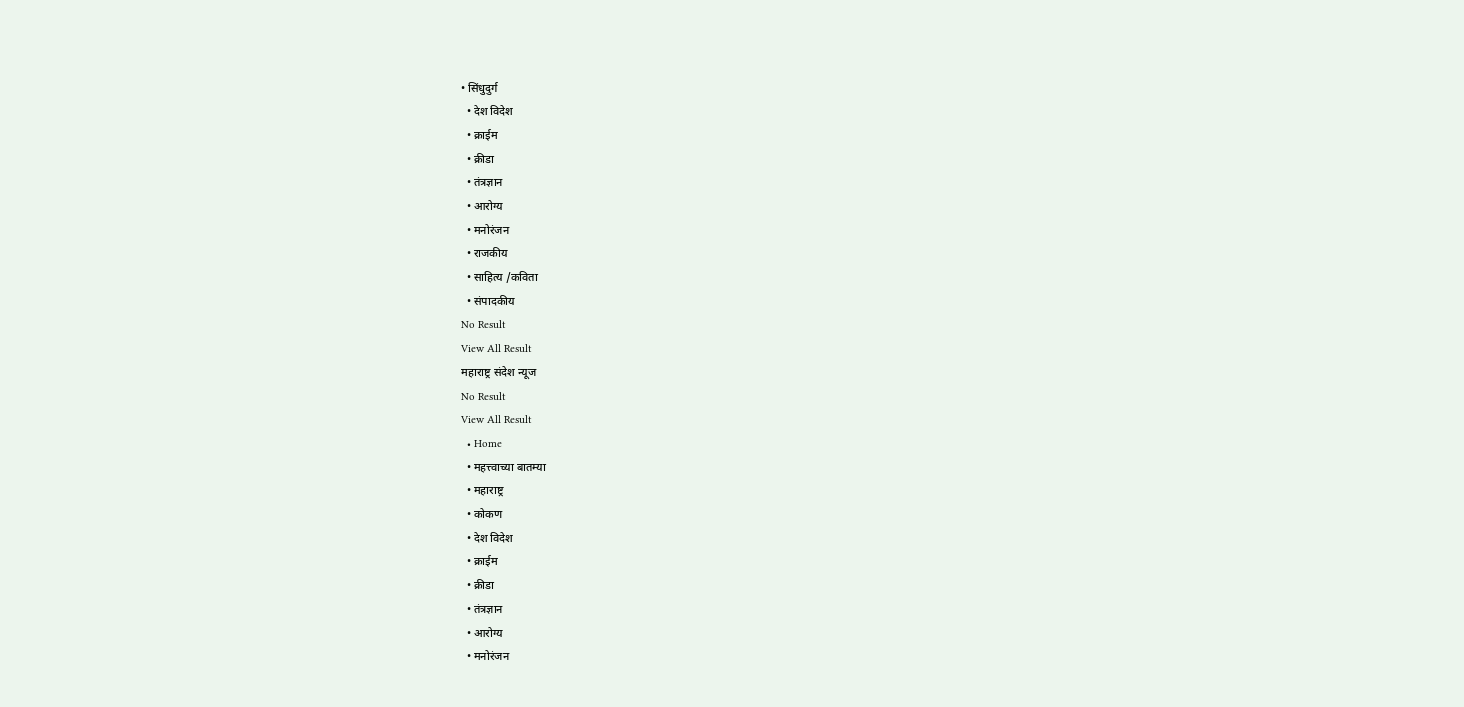• सिंधुदुर्ग
  • देश विदेश
  • क्राईम
  • क्रीडा
  • तंत्रज्ञान
  • आरोग्य
  • मनोरंजन
  • राजकीय
  • साहित्य /कविता
  • संपादकीय
No Result
View All Result
महाराष्ट्र संदेश न्यूज
No Result
View All Result
  • Home
  • महत्त्वाच्या बातम्या
  • महाराष्ट्र
  • कोकण
  • देश विदेश
  • क्राईम
  • क्रीडा
  • तंत्रज्ञान
  • आरोग्य
  • मनोरंजन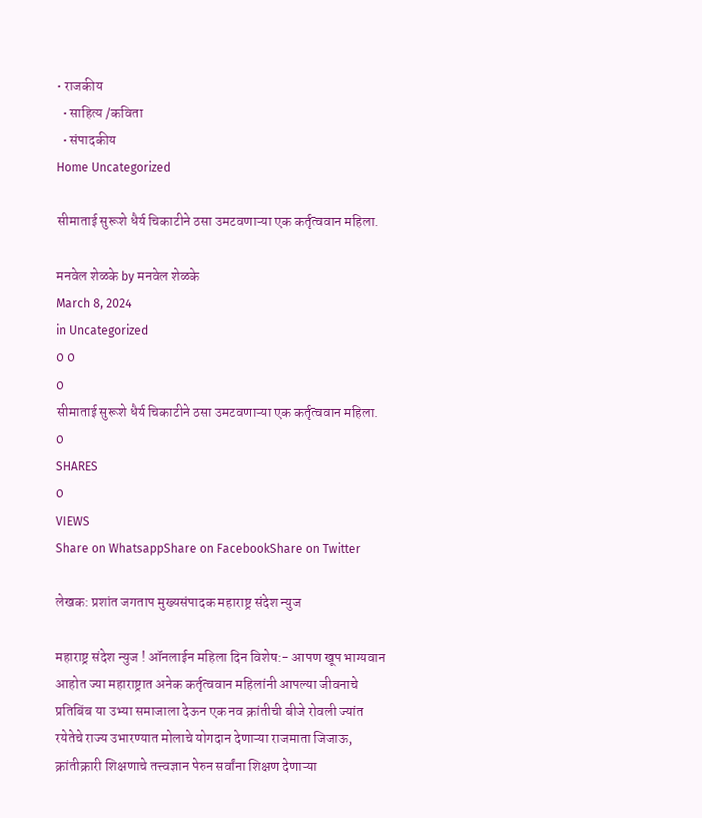• राजकीय
  • साहित्य /कविता
  • संपादकीय
Home Uncategorized

सीमाताई सुरूशे धैर्य चिकाटीने ठसा उमटवणाऱ्या एक कर्तृत्ववान महिला.

मनवेल शेळके by मनवेल शेळके
March 8, 2024
in Uncategorized
0 0
0
सीमाताई सुरूशे धैर्य चिकाटीने ठसा उमटवणाऱ्या एक कर्तृत्ववान महिला.
0
SHARES
0
VIEWS
Share on WhatsappShare on FacebookShare on Twitter

लेखक: प्रशांत जगताप मुख्यसंपादक महाराष्ट्र संदेश न्युज

महाराष्ट्र संदेश न्युज ! ऑनलाईन महिला दिन विशेष:- आपण खूप भाग्यवान आहोत ज्या महाराष्ट्रात अनेक कर्तृत्ववान महिलांनी आपल्या जीवनाचे प्रतिबिंब या उभ्या समाजाला देऊन एक नव क्रांतीची बीजे रोवली ज्यांत रयेतेचे राज्य उभारण्यात मोलाचे योगदान देणाऱ्या राजमाता जिजाऊ, क्रांतीक्रारी शिक्षणाचे तत्त्वज्ञान पेरुन सर्वांना शिक्षण देणाऱ्या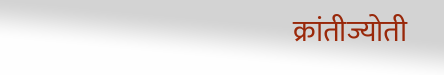क्रांतीज्योती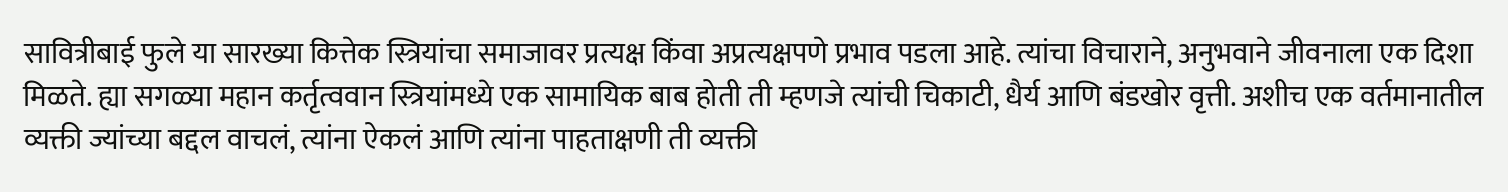सावित्रीबाई फुले या सारख्या कित्तेक स्त्रियांचा समाजावर प्रत्यक्ष किंवा अप्रत्यक्षपणे प्रभाव पडला आहे. त्यांचा विचाराने, अनुभवाने जीवनाला एक दिशा मिळते. ह्या सगळ्या महान कर्तृत्ववान स्त्रियांमध्ये एक सामायिक बाब होती ती म्हणजे त्यांची चिकाटी, धैर्य आणि बंडखोर वृत्ती. अशीच एक वर्तमानातील व्यक्ती ज्यांच्या बद्दल वाचलं, त्यांना ऐकलं आणि त्यांना पाहताक्षणी ती व्यक्ती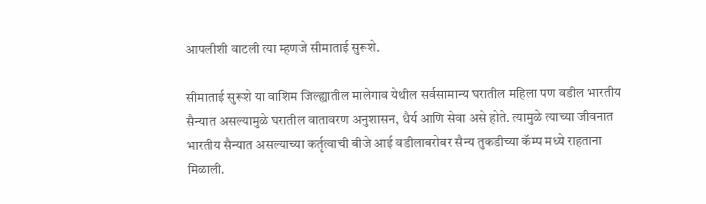आपलीशी वाटली त्या म्हणजे सीमाताई सुरूशे.

सीमाताई सुरूशे या वाशिम जिल्ह्यातील मालेगाव येथील सर्वसामान्य घरातील महिला पण वडील भारतीय सैन्यात असल्यामुळे घरातील वातावरण अनुशासन, धैर्य आणि सेवा असे होते. त्यामुळे त्याच्या जीवनात भारतीय सैन्यात असल्याच्या कर्तृत्वाची बीजे आई वडीलाबरोबर सैन्य तुकडीच्या कॅम्प मध्ये राहताना मिळाली.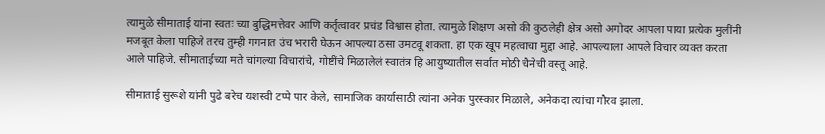त्यामुळे सीमाताई यांना स्वतः च्या बुद्धिमत्तेवर आणि कर्तृत्वावर प्रचंड विश्वास होता. त्यामुळे शिक्षण असो की कुठलेही क्षेत्र असो अगोदर आपला पाया प्रत्येक मुलींनी मजबूत केला पाहिजे तरच तुम्ही गगनात उंच भरारी घेऊन आपल्या ठसा उमटवू शकता. हा एक खूप महत्वाचा मुद्दा आहे. आपल्याला आपले विचार व्यक्त करता आले पाहिजे. सीमाताईच्या मते चांगल्या विचारांचे, गोष्टींचे मिळालेलं स्वातंत्र हि आयुष्यातील सर्वात मोठी चैनेची वस्तू आहे.

सीमाताई सुरूशे यांनी पुढे बरेच यशस्वी टप्पे पार केले, सामाजिक कार्यासाठी त्यांना अनेक पुरस्कार मिळाले, अनेकदा त्यांचा गौरव झाला.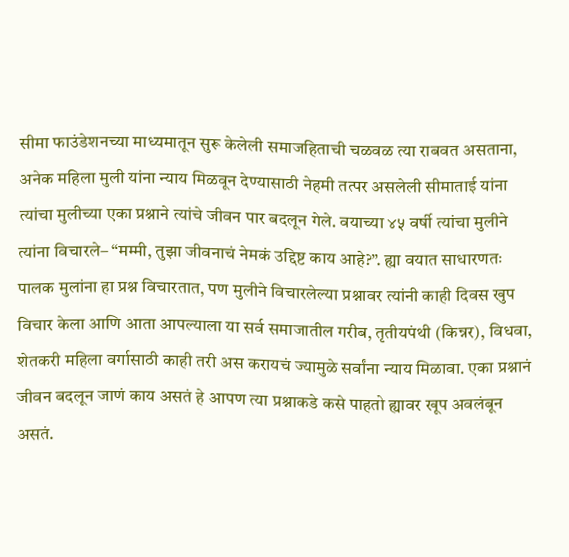सीमा फाउंडेशनच्या माध्यमातून सुरू केलेली समाजहिताची चळवळ त्या राबवत असताना, अनेक महिला मुली यांना न्याय मिळवून देण्यासाठी नेहमी तत्पर असलेली सीमाताई यांना त्यांचा मुलीच्या एका प्रश्नाने त्यांचे जीवन पार बदलून गेले. वयाच्या ४५ वर्षी त्यांचा मुलीने त्यांना विचारले– “मम्मी, तुझा जीवनाचं नेमकं उद्दिष्ट काय आहे?”. ह्या वयात साधारणतः पालक मुलांना हा प्रश्न विचारतात, पण मुलीने विचारलेल्या प्रश्नावर त्यांनी काही दिवस खुप विचार केला आणि आता आपल्याला या सर्व समाजातील गरीब, तृतीयपंथी (किन्नर), विधवा, शेतकरी महिला वर्गासाठी काही तरी अस करायचं ज्यामुळे सर्वांना न्याय मिळावा. एका प्रश्नानं जीवन बदलून जाणं काय असतं हे आपण त्या प्रश्नाकडे कसे पाहतो ह्यावर खूप अवलंबून असतं.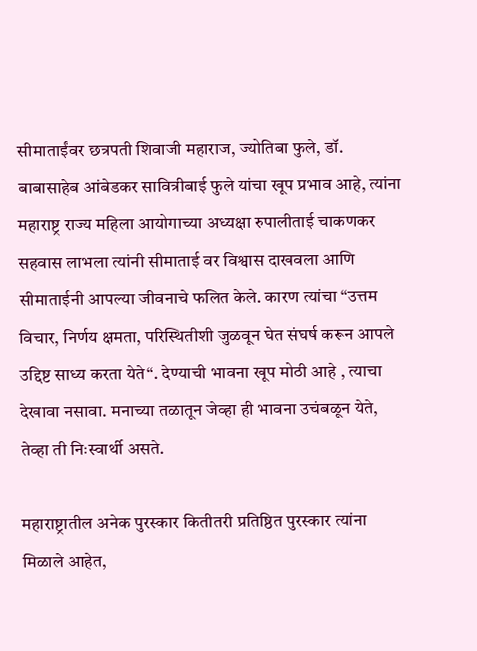सीमाताईंवर छत्रपती शिवाजी महाराज, ज्योतिबा फुले, डॉ. बाबासाहेब आंबेडकर सावित्रीबाई फुले यांचा खूप प्रभाव आहे, त्यांना महाराष्ट्र राज्य महिला आयोगाच्या अध्यक्षा रुपालीताई चाकणकर सहवास लाभला त्यांनी सीमाताई वर विश्वास दाखवला आणि सीमाताईनी आपल्या जीवनाचे फलित केले. कारण त्यांचा “उत्तम विचार, निर्णय क्षमता, परिस्थितीशी जुळवून घेत संघर्ष करून आपले उद्दिष्ट साध्य करता येते“. देण्याची भावना खूप मोठी आहे , त्याचा देखावा नसावा. मनाच्या तळातून जेव्हा ही भावना उचंबळून येते, तेव्हा ती निःस्वार्थी असते.

महाराष्ट्रातील अनेक पुरस्कार कितीतरी प्रतिष्ठित पुरस्कार त्यांना मिळाले आहेत,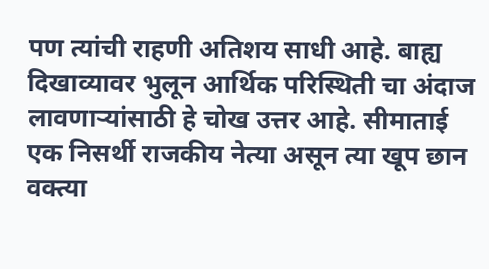पण त्यांची राहणी अतिशय साधी आहे. बाह्य दिखाव्यावर भुलून आर्थिक परिस्थिती चा अंदाज लावणाऱ्यांसाठी हे चोख उत्तर आहे. सीमाताई एक निसर्थी राजकीय नेत्या असून त्या खूप छान वक्त्या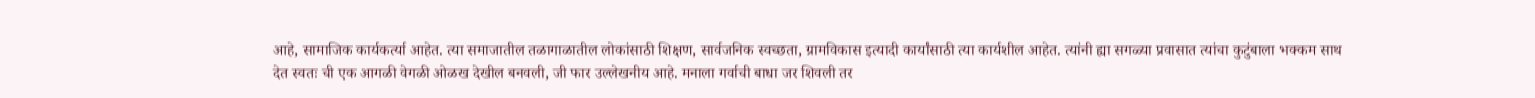आहे, सामाजिक कार्यकर्त्या आहेत. त्या समाजातील तळागाळातील लोकांसाठी शिक्षण, सार्वजनिक स्वच्छता, ग्रामविकास इत्यादी कार्यांसाठी त्या कार्यशील आहेत. त्यांनी ह्या सगळ्या प्रवासात त्यांचा कुटुंबाला भक्कम साथ देत स्वतः ची एक आगळी वेगळी ओळख देखील बनवली, जी फार उल्लेखनीय आहे. मनाला गर्वाची बाधा जर शिवली तर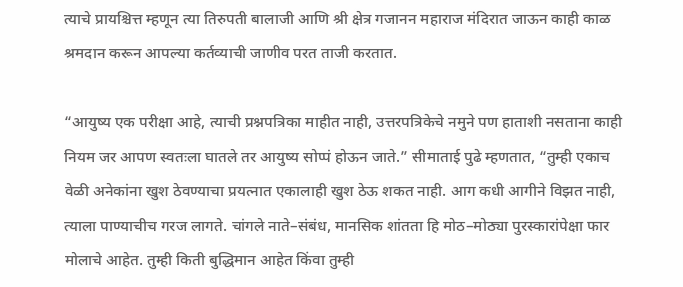त्याचे प्रायश्चित्त म्हणून त्या तिरुपती बालाजी आणि श्री क्षेत्र गजानन महाराज मंदिरात जाऊन काही काळ श्रमदान करून आपल्या कर्तव्याची जाणीव परत ताजी करतात.

“आयुष्य एक परीक्षा आहे, त्याची प्रश्नपत्रिका माहीत नाही, उत्तरपत्रिकेचे नमुने पण हाताशी नसताना काही नियम जर आपण स्वतःला घातले तर आयुष्य सोप्पं होऊन जाते.” सीमाताई पुढे म्हणतात, “तुम्ही एकाच वेळी अनेकांना खुश ठेवण्याचा प्रयत्नात एकालाही खुश ठेऊ शकत नाही. आग कधी आगीने विझत नाही, त्याला पाण्याचीच गरज लागते. चांगले नाते–संबंध, मानसिक शांतता हि मोठ–मोठ्या पुरस्कारांपेक्षा फार मोलाचे आहेत. तुम्ही किती बुद्धिमान आहेत किंवा तुम्ही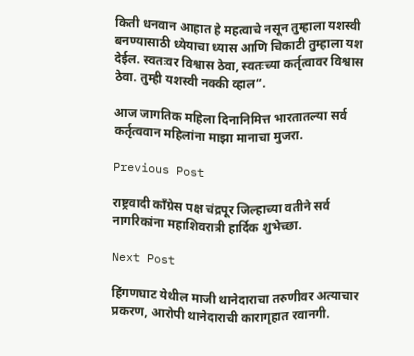किती धनवान आहात हे महत्वाचे नसून तुम्हाला यशस्वी बनण्यासाठी ध्येयाचा ध्यास आणि चिकाटी तुम्हाला यश देईल. स्वतःवर विश्वास ठेवा, स्वतःच्या कर्तृत्वावर विश्वास ठेवा. तुम्ही यशस्वी नक्की व्हाल“.

आज जागतिक महिला दिनानिमित्त भारतातल्या सर्व कर्तृत्ववान महिलांना माझा मानाचा मुजरा.

Previous Post

राष्ट्रवादी काँग्रेस पक्ष चंद्रपूर जिल्हाच्या वतीने सर्व नागरिकांना महाशिवरात्री हार्दिक शुभेच्छा.

Next Post

हिंगणघाट येथील माजी थानेदाराचा तरुणीवर अत्याचार प्रकरण, आरोपी थानेदाराची कारागृहात रवानगी.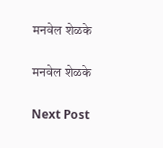मनवेल शेळके

मनवेल शेळके

Next Post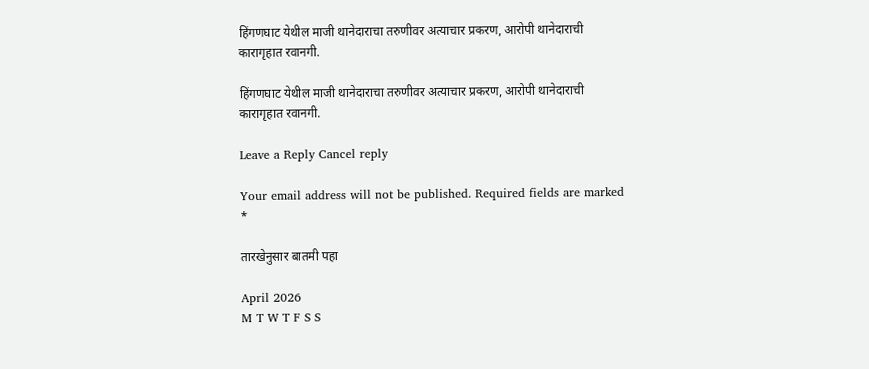हिंगणघाट येथील माजी थानेदाराचा तरुणीवर अत्याचार प्रकरण, आरोपी थानेदाराची कारागृहात रवानगी.

हिंगणघाट येथील माजी थानेदाराचा तरुणीवर अत्याचार प्रकरण, आरोपी थानेदाराची कारागृहात रवानगी.

Leave a Reply Cancel reply

Your email address will not be published. Required fields are marked *

तारखेनुसार बातमी पहा

April 2026
M T W T F S S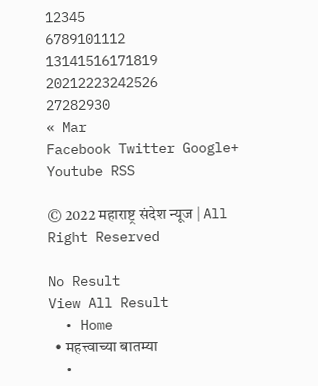12345
6789101112
13141516171819
20212223242526
27282930
« Mar
Facebook Twitter Google+ Youtube RSS

© 2022 महाराष्ट्र संदेश न्यूज | All Right Reserved

No Result
View All Result
  • Home
  • महत्त्वाच्या बातम्या
  •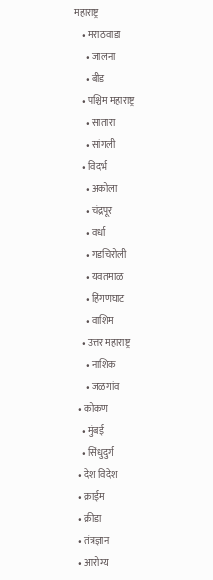महाराष्ट्र
    • मराठवाडा
      • जालना
      • बीड
    • पश्चिम महाराष्ट्र
      • सातारा
      • सांगली
    • विदर्भ
      • अकोला
      • चंद्रपूर
      • वर्धा
      • गडचिरोली
      • यवतमाळ
      • हिंगणघाट
      • वाशिम
    • उत्तर महाराष्ट्र
      • नाशिक
      • जळगांव
  • कोकण
    • मुंबई
    • सिंधुदुर्ग
  • देश विदेश
  • क्राईम
  • क्रीडा
  • तंत्रज्ञान
  • आरोग्य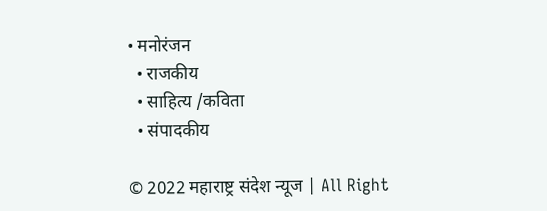• मनोरंजन
  • राजकीय
  • साहित्य /कविता
  • संपादकीय

© 2022 महाराष्ट्र संदेश न्यूज | All Right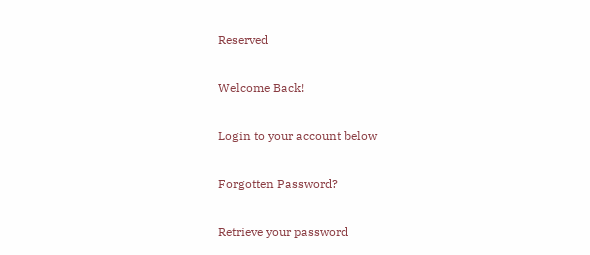Reserved

Welcome Back!

Login to your account below

Forgotten Password?

Retrieve your password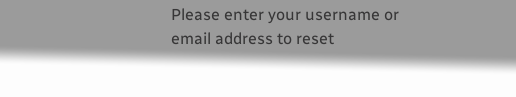Please enter your username or email address to reset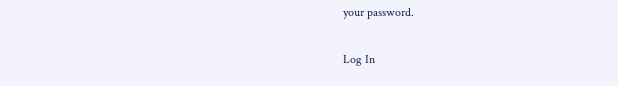your password.

Log In